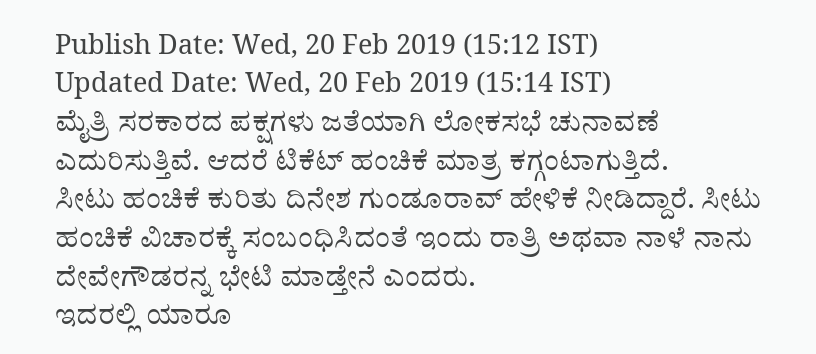Publish Date: Wed, 20 Feb 2019 (15:12 IST)
Updated Date: Wed, 20 Feb 2019 (15:14 IST)
ಮೈತ್ರಿ ಸರಕಾರದ ಪಕ್ಷಗಳು ಜತೆಯಾಗಿ ಲೋಕಸಭೆ ಚುನಾವಣೆ ಎದುರಿಸುತ್ತಿವೆ. ಆದರೆ ಟಿಕೆಟ್ ಹಂಚಿಕೆ ಮಾತ್ರ ಕಗ್ಗಂಟಾಗುತ್ತಿದೆ.
ಸೀಟು ಹಂಚಿಕೆ ಕುರಿತು ದಿನೇಶ ಗುಂಡೂರಾವ್ ಹೇಳಿಕೆ ನೀಡಿದ್ದಾರೆ. ಸೀಟು ಹಂಚಿಕೆ ವಿಚಾರಕ್ಕೆ ಸಂಬಂಧಿಸಿದಂತೆ ಇಂದು ರಾತ್ರಿ ಅಥವಾ ನಾಳೆ ನಾನು ದೇವೇಗೌಡರನ್ನ ಭೇಟಿ ಮಾಡ್ತೇನೆ ಎಂದರು.
ಇದರಲ್ಲಿ ಯಾರೂ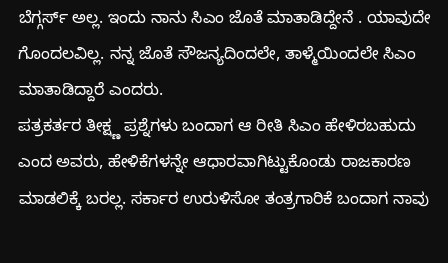ಬೆಗ್ಗರ್ಸ್ ಅಲ್ಲ. ಇಂದು ನಾನು ಸಿಎಂ ಜೊತೆ ಮಾತಾಡಿದ್ದೇನೆ . ಯಾವುದೇ ಗೊಂದಲವಿಲ್ಲ. ನನ್ನ ಜೊತೆ ಸೌಜನ್ಯದಿಂದಲೇ, ತಾಳ್ಮೆಯಿಂದಲೇ ಸಿಎಂ ಮಾತಾಡಿದ್ದಾರೆ ಎಂದರು.
ಪತ್ರಕರ್ತರ ತೀಕ್ಷ್ಣ ಪ್ರಶ್ನೆಗಳು ಬಂದಾಗ ಆ ರೀತಿ ಸಿಎಂ ಹೇಳಿರಬಹುದು ಎಂದ ಅವರು, ಹೇಳಿಕೆಗಳನ್ನೇ ಆಧಾರವಾಗಿಟ್ಟುಕೊಂಡು ರಾಜಕಾರಣ ಮಾಡಲಿಕ್ಕೆ ಬರಲ್ಲ. ಸರ್ಕಾರ ಉರುಳಿಸೋ ತಂತ್ರಗಾರಿಕೆ ಬಂದಾಗ ನಾವು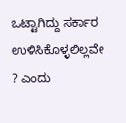ಒಟ್ಟಾಗಿದ್ದು ಸರ್ಕಾರ ಉಳಿಸಿಕೊಳ್ಳಲಿಲ್ಲವೇ ? ಎಂದು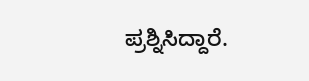ಪ್ರಶ್ನಿಸಿದ್ದಾರೆ.